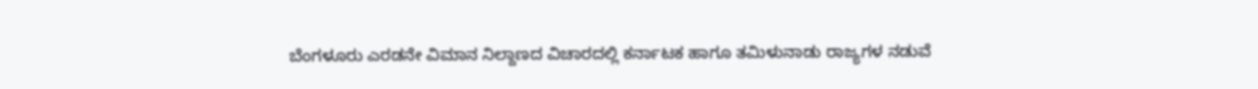ಬೆಂಗಳೂರು ಎರಡನೇ ವಿಮಾನ ನಿಲ್ದಾಣದ ವಿಚಾರದಲ್ಲಿ ಕರ್ನಾಟಕ ಹಾಗೂ ತಮಿಳುನಾಡು ರಾಜ್ಯಗಳ ನಡುವೆ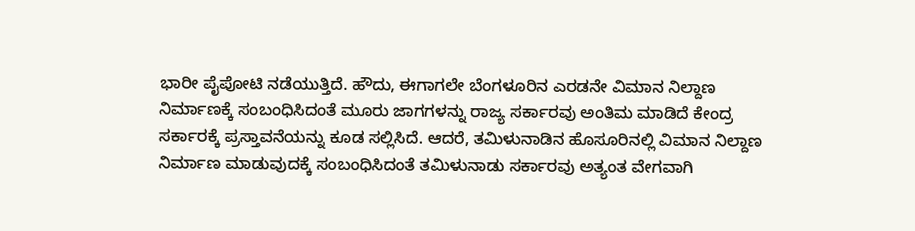ಭಾರೀ ಪೈಪೋಟಿ ನಡೆಯುತ್ತಿದೆ. ಹೌದು, ಈಗಾಗಲೇ ಬೆಂಗಳೂರಿನ ಎರಡನೇ ವಿಮಾನ ನಿಲ್ದಾಣ ನಿರ್ಮಾಣಕ್ಕೆ ಸಂಬಂಧಿಸಿದಂತೆ ಮೂರು ಜಾಗಗಳನ್ನು ರಾಜ್ಯ ಸರ್ಕಾರವು ಅಂತಿಮ ಮಾಡಿದೆ ಕೇಂದ್ರ ಸರ್ಕಾರಕ್ಕೆ ಪ್ರಸ್ತಾವನೆಯನ್ನು ಕೂಡ ಸಲ್ಲಿಸಿದೆ. ಆದರೆ, ತಮಿಳುನಾಡಿನ ಹೊಸೂರಿನಲ್ಲಿ ವಿಮಾನ ನಿಲ್ದಾಣ ನಿರ್ಮಾಣ ಮಾಡುವುದಕ್ಕೆ ಸಂಬಂಧಿಸಿದಂತೆ ತಮಿಳುನಾಡು ಸರ್ಕಾರವು ಅತ್ಯಂತ ವೇಗವಾಗಿ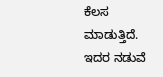ಕೆಲಸ ಮಾಡುತ್ತಿದೆ. ಇದರ ನಡುವೆ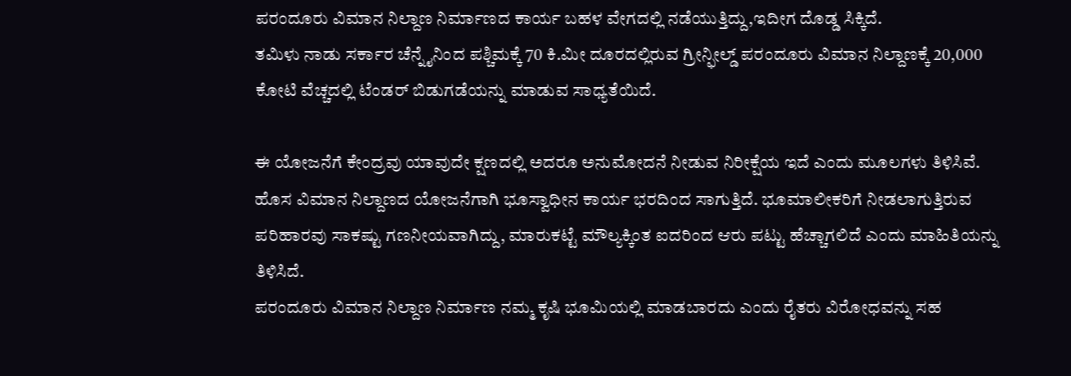ಪರಂದೂರು ವಿಮಾನ ನಿಲ್ದಾಣ ನಿರ್ಮಾಣದ ಕಾರ್ಯ ಬಹಳ ವೇಗದಲ್ಲಿ ನಡೆಯುತ್ತಿದ್ದು,ಇದೀಗ ದೊಡ್ಡ ಸಿಕ್ಕಿದೆ.
ತಮಿಳು ನಾಡು ಸರ್ಕಾರ ಚೆನ್ನೈನಿಂದ ಪಶ್ಚಿಮಕ್ಕೆ 70 ಕಿ.ಮೀ ದೂರದಲ್ಲಿರುವ ಗ್ರೀನ್ಫೀಲ್ಡ್ ಪರಂದೂರು ವಿಮಾನ ನಿಲ್ದಾಣಕ್ಕೆ 20,000 ಕೋಟಿ ವೆಚ್ಚದಲ್ಲಿ ಟೆಂಡರ್ ಬಿಡುಗಡೆಯನ್ನು ಮಾಡುವ ಸಾಧ್ಯತೆಯಿದೆ.

ಈ ಯೋಜನೆಗೆ ಕೇಂದ್ರವು ಯಾವುದೇ ಕ್ಷಣದಲ್ಲಿ ಅದರೂ ಅನುಮೋದನೆ ನೀಡುವ ನಿರೀಕ್ಷೆಯ ಇದೆ ಎಂದು ಮೂಲಗಳು ತಿಳಿಸಿವೆ. ಹೊಸ ವಿಮಾನ ನಿಲ್ದಾಣದ ಯೋಜನೆಗಾಗಿ ಭೂಸ್ವಾಧೀನ ಕಾರ್ಯ ಭರದಿಂದ ಸಾಗುತ್ತಿದೆ. ಭೂಮಾಲೀಕರಿಗೆ ನೀಡಲಾಗುತ್ತಿರುವ ಪರಿಹಾರವು ಸಾಕಷ್ಟು ಗಣನೀಯವಾಗಿದ್ದು, ಮಾರುಕಟ್ಟೆ ಮೌಲ್ಯಕ್ಕಿಂತ ಐದರಿಂದ ಆರು ಪಟ್ಟು ಹೆಚ್ಚಾಗಲಿದೆ ಎಂದು ಮಾಹಿತಿಯನ್ನು ತಿಳಿಸಿದೆ.
ಪರಂದೂರು ವಿಮಾನ ನಿಲ್ದಾಣ ನಿರ್ಮಾಣ ನಮ್ಮ ಕೃಷಿ ಭೂಮಿಯಲ್ಲಿ ಮಾಡಬಾರದು ಎಂದು ರೈತರು ವಿರೋಧವನ್ನು ಸಹ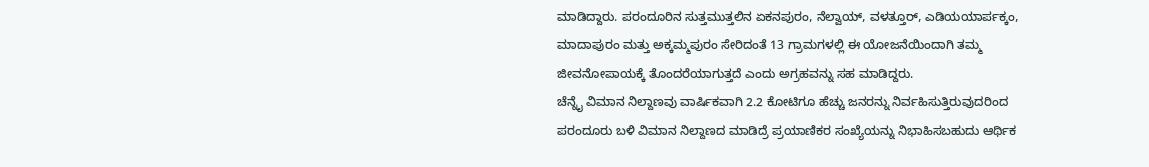ಮಾಡಿದ್ದಾರು. ಪರಂದೂರಿನ ಸುತ್ತಮುತ್ತಲಿನ ಏಕನಪುರಂ, ನೆಲ್ವಾಯ್, ವಳತ್ತೂರ್, ಎಡಿಯಯಾರ್ಪಕ್ಕಂ, ಮಾದಾಪುರಂ ಮತ್ತು ಅಕ್ಕಮ್ಮಪುರಂ ಸೇರಿದಂತೆ 13 ಗ್ರಾಮಗಳಲ್ಲಿ ಈ ಯೋಜನೆಯಿಂದಾಗಿ ತಮ್ಮ ಜೀವನೋಪಾಯಕ್ಕೆ ತೊಂದರೆಯಾಗುತ್ತದೆ ಎಂದು ಅಗ್ರಹವನ್ನು ಸಹ ಮಾಡಿದ್ದರು.
ಚೆನ್ನೈ ವಿಮಾನ ನಿಲ್ದಾಣವು ವಾರ್ಷಿಕವಾಗಿ 2.2 ಕೋಟಿಗೂ ಹೆಚ್ಚು ಜನರನ್ನು ನಿರ್ವಹಿಸುತ್ತಿರುವುದರಿಂದ ಪರಂದೂರು ಬಳಿ ವಿಮಾನ ನಿಲ್ದಾಣದ ಮಾಡಿದ್ರೆ ಪ್ರಯಾಣಿಕರ ಸಂಖ್ಯೆಯನ್ನು ನಿಭಾಹಿಸಬಹುದು ಆರ್ಥಿಕ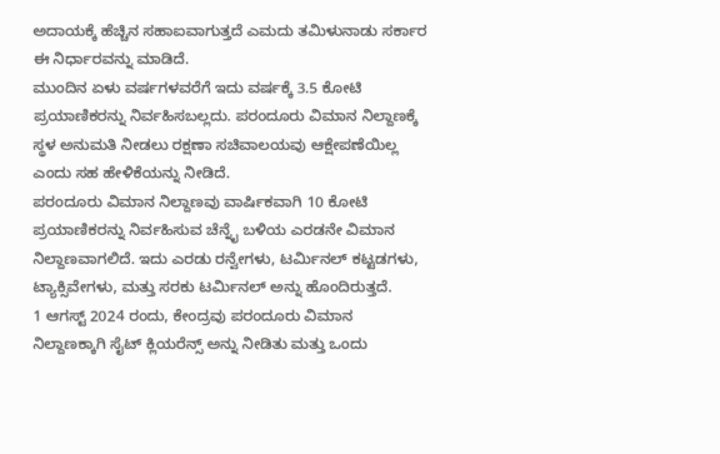ಅದಾಯಕ್ಕೆ ಹೆಚ್ಚಿನ ಸಹಾಐವಾಗುತ್ತದೆ ಎಮದು ತಮಿಳುನಾಡು ಸರ್ಕಾರ ಈ ನಿರ್ಧಾರವನ್ನು ಮಾಡಿದೆ.
ಮುಂದಿನ ಏಳು ವರ್ಷಗಳವರೆಗೆ ಇದು ವರ್ಷಕ್ಕೆ 3.5 ಕೋಟಿ ಪ್ರಯಾಣಿಕರನ್ನು ನಿರ್ವಹಿಸಬಲ್ಲದು. ಪರಂದೂರು ವಿಮಾನ ನಿಲ್ದಾಣಕ್ಕೆ ಸ್ಥಳ ಅನುಮತಿ ನೀಡಲು ರಕ್ಷಣಾ ಸಚಿವಾಲಯವು ಆಕ್ಷೇಪಣೆಯಿಲ್ಲ ಎಂದು ಸಹ ಹೇಳಿಕೆಯನ್ನು ನೀಡಿದೆ.
ಪರಂದೂರು ವಿಮಾನ ನಿಲ್ದಾಣವು ವಾರ್ಷಿಕವಾಗಿ 10 ಕೋಟಿ ಪ್ರಯಾಣಿಕರನ್ನು ನಿರ್ವಹಿಸುವ ಚೆನ್ನೈ ಬಳಿಯ ಎರಡನೇ ವಿಮಾನ ನಿಲ್ದಾಣವಾಗಲಿದೆ. ಇದು ಎರಡು ರನ್ವೇಗಳು, ಟರ್ಮಿನಲ್ ಕಟ್ಟಡಗಳು, ಟ್ಯಾಕ್ಸಿವೇಗಳು, ಮತ್ತು ಸರಕು ಟರ್ಮಿನಲ್ ಅನ್ನು ಹೊಂದಿರುತ್ತದೆ.
1 ಆಗಸ್ಟ್ 2024 ರಂದು, ಕೇಂದ್ರವು ಪರಂದೂರು ವಿಮಾನ ನಿಲ್ದಾಣಕ್ಕಾಗಿ ಸೈಟ್ ಕ್ಲಿಯರೆನ್ಸ್ ಅನ್ನು ನೀಡಿತು ಮತ್ತು ಒಂದು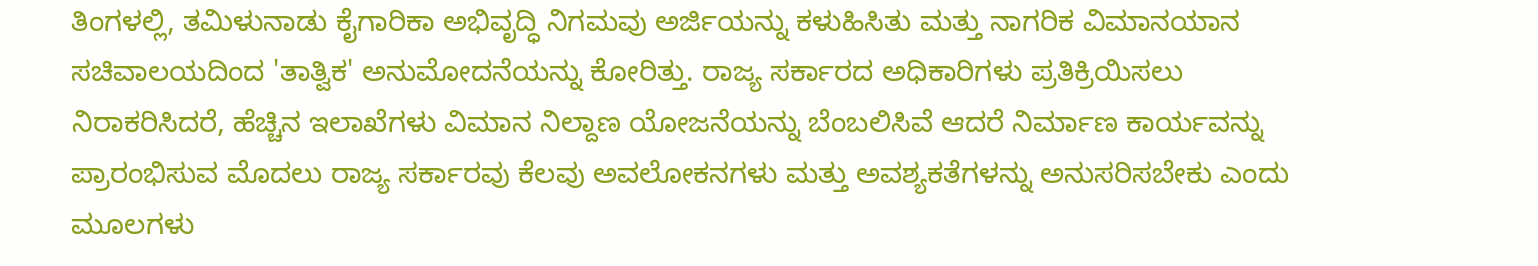ತಿಂಗಳಲ್ಲಿ, ತಮಿಳುನಾಡು ಕೈಗಾರಿಕಾ ಅಭಿವೃದ್ಧಿ ನಿಗಮವು ಅರ್ಜಿಯನ್ನು ಕಳುಹಿಸಿತು ಮತ್ತು ನಾಗರಿಕ ವಿಮಾನಯಾನ ಸಚಿವಾಲಯದಿಂದ 'ತಾತ್ವಿಕ' ಅನುಮೋದನೆಯನ್ನು ಕೋರಿತ್ತು. ರಾಜ್ಯ ಸರ್ಕಾರದ ಅಧಿಕಾರಿಗಳು ಪ್ರತಿಕ್ರಿಯಿಸಲು ನಿರಾಕರಿಸಿದರೆ, ಹೆಚ್ಚಿನ ಇಲಾಖೆಗಳು ವಿಮಾನ ನಿಲ್ದಾಣ ಯೋಜನೆಯನ್ನು ಬೆಂಬಲಿಸಿವೆ ಆದರೆ ನಿರ್ಮಾಣ ಕಾರ್ಯವನ್ನು ಪ್ರಾರಂಭಿಸುವ ಮೊದಲು ರಾಜ್ಯ ಸರ್ಕಾರವು ಕೆಲವು ಅವಲೋಕನಗಳು ಮತ್ತು ಅವಶ್ಯಕತೆಗಳನ್ನು ಅನುಸರಿಸಬೇಕು ಎಂದು ಮೂಲಗಳು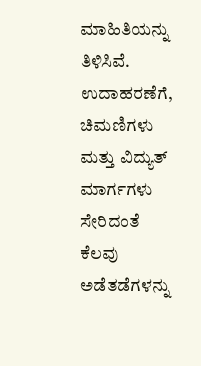ಮಾಹಿತಿಯನ್ನು ತಿಳಿಸಿವೆ.
ಉದಾಹರಣೆಗೆ, ಚಿಮಣಿಗಳು ಮತ್ತು ವಿದ್ಯುತ್ ಮಾರ್ಗಗಳು ಸೇರಿದಂತೆ ಕೆಲವು ಅಡೆತಡೆಗಳನ್ನು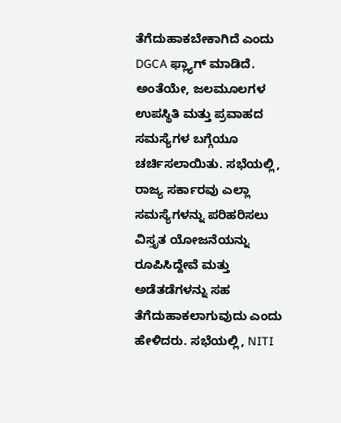ತೆಗೆದುಹಾಕಬೇಕಾಗಿದೆ ಎಂದು DGCA ಫ್ಲ್ಯಾಗ್ ಮಾಡಿದೆ. ಅಂತೆಯೇ, ಜಲಮೂಲಗಳ ಉಪಸ್ಥಿತಿ ಮತ್ತು ಪ್ರವಾಹದ ಸಮಸ್ಯೆಗಳ ಬಗ್ಗೆಯೂ ಚರ್ಚಿಸಲಾಯಿತು. ಸಭೆಯಲ್ಲಿ, ರಾಜ್ಯ ಸರ್ಕಾರವು ಎಲ್ಲಾ ಸಮಸ್ಯೆಗಳನ್ನು ಪರಿಹರಿಸಲು ವಿಸ್ತೃತ ಯೋಜನೆಯನ್ನು ರೂಪಿಸಿದ್ದೇವೆ ಮತ್ತು ಅಡೆತಡೆಗಳನ್ನು ಸಹ ತೆಗೆದುಹಾಕಲಾಗುವುದು ಎಂದು ಹೇಳಿದರು. ಸಭೆಯಲ್ಲಿ, NITI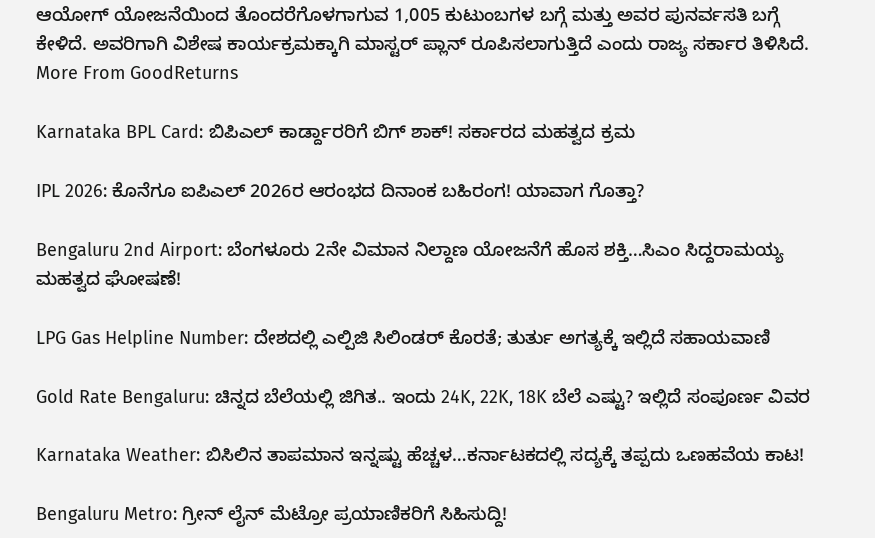ಆಯೋಗ್ ಯೋಜನೆಯಿಂದ ತೊಂದರೆಗೊಳಗಾಗುವ 1,005 ಕುಟುಂಬಗಳ ಬಗ್ಗೆ ಮತ್ತು ಅವರ ಪುನರ್ವಸತಿ ಬಗ್ಗೆ ಕೇಳಿದೆ. ಅವರಿಗಾಗಿ ವಿಶೇಷ ಕಾರ್ಯಕ್ರಮಕ್ಕಾಗಿ ಮಾಸ್ಟರ್ ಪ್ಲಾನ್ ರೂಪಿಸಲಾಗುತ್ತಿದೆ ಎಂದು ರಾಜ್ಯ ಸರ್ಕಾರ ತಿಳಿಸಿದೆ.
More From GoodReturns

Karnataka BPL Card: ಬಿಪಿಎಲ್ ಕಾರ್ಡ್ದಾರರಿಗೆ ಬಿಗ್ ಶಾಕ್! ಸರ್ಕಾರದ ಮಹತ್ವದ ಕ್ರಮ

IPL 2026: ಕೊನೆಗೂ ಐಪಿಎಲ್ 2026ರ ಆರಂಭದ ದಿನಾಂಕ ಬಹಿರಂಗ! ಯಾವಾಗ ಗೊತ್ತಾ?

Bengaluru 2nd Airport: ಬೆಂಗಳೂರು 2ನೇ ವಿಮಾನ ನಿಲ್ದಾಣ ಯೋಜನೆಗೆ ಹೊಸ ಶಕ್ತಿ…ಸಿಎಂ ಸಿದ್ದರಾಮಯ್ಯ ಮಹತ್ವದ ಘೋಷಣೆ!

LPG Gas Helpline Number: ದೇಶದಲ್ಲಿ ಎಲ್ಪಿಜಿ ಸಿಲಿಂಡರ್ ಕೊರತೆ; ತುರ್ತು ಅಗತ್ಯಕ್ಕೆ ಇಲ್ಲಿದೆ ಸಹಾಯವಾಣಿ

Gold Rate Bengaluru: ಚಿನ್ನದ ಬೆಲೆಯಲ್ಲಿ ಜಿಗಿತ.. ಇಂದು 24K, 22K, 18K ಬೆಲೆ ಎಷ್ಟು? ಇಲ್ಲಿದೆ ಸಂಪೂರ್ಣ ವಿವರ

Karnataka Weather: ಬಿಸಿಲಿನ ತಾಪಮಾನ ಇನ್ನಷ್ಟು ಹೆಚ್ಚಳ…ಕರ್ನಾಟಕದಲ್ಲಿ ಸದ್ಯಕ್ಕೆ ತಪ್ಪದು ಒಣಹವೆಯ ಕಾಟ!

Bengaluru Metro: ಗ್ರೀನ್ ಲೈನ್ ಮೆಟ್ರೋ ಪ್ರಯಾಣಿಕರಿಗೆ ಸಿಹಿಸುದ್ದಿ!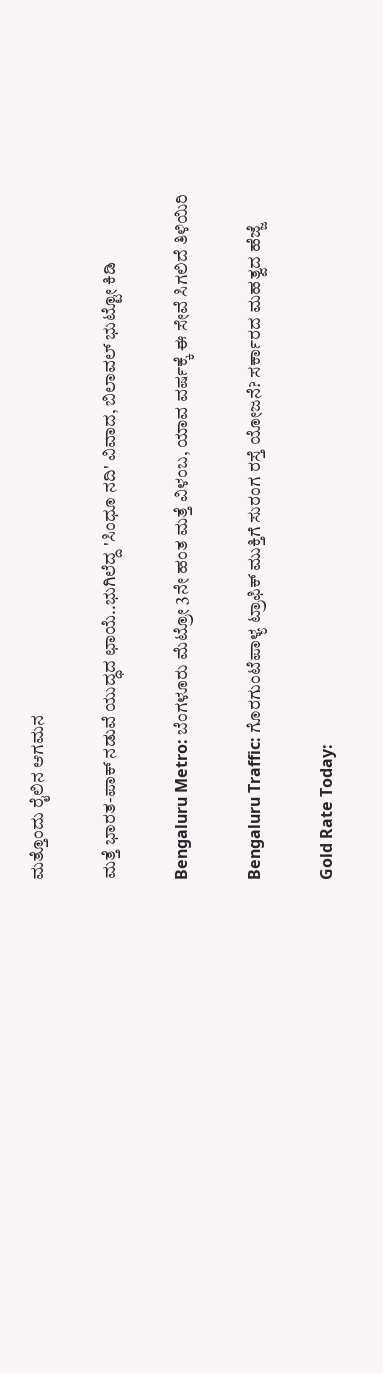ಮತ್ತೊಂದು ರೈಲಿನ ಆಗಮನ

ಮತ್ತೆ ಭಾರತ-ಪಾಕ್ ನಡುವೆ ಯುದ್ಧದ ಛಾಯೆ..ಭುಗಿಲೆದ್ದ 'ಸಿಂಧೂ ನದಿ' ವಿವಾದ, ಬಿಲಾವಲ್ ಭುಟ್ಟೋ ಕಿಡಿ

Bengaluru Metro: ಬೆಂಗಳೂರು ಮೆಟ್ರೋ 3ನೇ ಹಂತ ಮತ್ತೆ ವಿಳಂಬ, ಯಾವ ವರ್ಷಕ್ಕೆ ಈ ಸೇವೆ ಸಿಗಲಿದೆ ತಿಳಿಯಿರಿ

Bengaluru Traffic: ಗೊರಗುಂಟೆಪಾಳ್ಯ ಟ್ರಾಫಿಕ್ ಮುಕ್ತಿಗೆ ಸುರಂಗ ರಸ್ತೆ ಯೋಜನೆ? ಸರ್ಕಾರದ ಮಹತ್ವದ ಹೆಜ್ಜೆ

Gold Rate Today: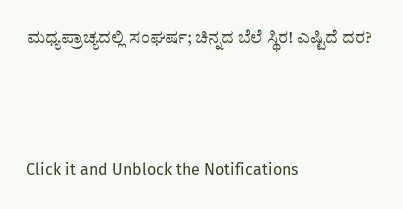ಮಧ್ಯಪ್ರಾಚ್ಯದಲ್ಲಿ ಸಂಘರ್ಷ; ಚಿನ್ನದ ಬೆಲೆ ಸ್ಥಿರ! ಎಷ್ಟಿದೆ ದರ?



Click it and Unblock the Notifications